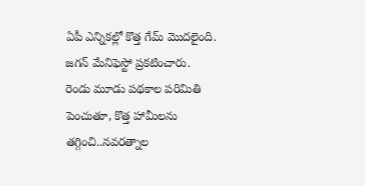ఏపీ ఎన్నికల్లో కొత్త గేమ్ మొదలైంది. జగన్ మేనిఫెస్టో ప్రకటించారు. రెండు మూడు పథకాల పరిమితి పెంచుతూ, కొత్త హామీలను తగ్గించి..నవరత్నాల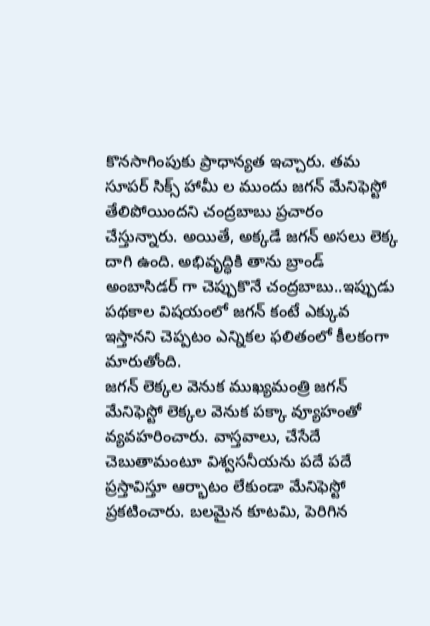కొనసాగింపుకు ప్రాధాన్యత ఇచ్చారు. తమ సూపర్ సిక్స్ హామీ ల ముందు జగన్ మేనిఫెస్టో తేలిపోయిందని చంద్రబాబు ప్రచారం చేస్తున్నారు. అయితే, అక్కడే జగన్ అసలు లెక్క దాగి ఉంది. అభివృద్ధికి తాను బ్రాండ్ అంబాసిడర్ గా చెప్పుకొనే చంద్రబాబు..ఇప్పుడు పథకాల విషయంలో జగన్ కంటే ఎక్కువ ఇస్తానని చెప్పటం ఎన్నికల ఫలితంలో కీలకంగా మారుతోంది.
జగన్ లెక్కల వెనుక ముఖ్యమంత్రి జగన్ మేనిఫెస్టో లెక్కల వెనుక పక్కా వ్యూహంతో వ్యవహరించారు. వాస్తవాలు, చేసేదే చెబుతామంటూ విశ్వసనీయను పదే పదే ప్రస్తావిస్తూ ఆర్భాటం లేకుండా మేనిఫెస్టో ప్రకటించారు. బలమైన కూటమి, పెరిగిన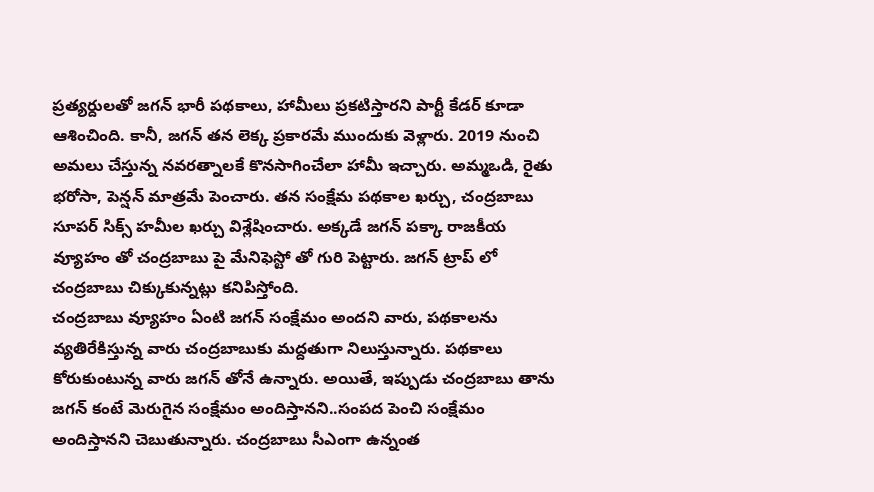ప్రత్యర్దులతో జగన్ భారీ పథకాలు, హామీలు ప్రకటిస్తారని పార్టీ కేడర్ కూడా ఆశించింది. కానీ, జగన్ తన లెక్క ప్రకారమే ముందుకు వెళ్లారు. 2019 నుంచి అమలు చేస్తున్న నవరత్నాలకే కొనసాగించేలా హామీ ఇచ్చారు. అమ్మఒడి, రైతు భరోసా, పెన్షన్ మాత్రమే పెంచారు. తన సంక్షేమ పథకాల ఖర్చు, చంద్రబాబు సూపర్ సిక్స్ హమీల ఖర్చు విశ్లేషించారు. అక్కడే జగన్ పక్కా రాజకీయ వ్యూహం తో చంద్రబాబు పై మేనిఫెస్టో తో గురి పెట్టారు. జగన్ ట్రాప్ లో చంద్రబాబు చిక్కుకున్నట్లు కనిపిస్తోంది.
చంద్రబాబు వ్యూహం ఏంటి జగన్ సంక్షేమం అందని వారు, పథకాలను వ్యతిరేకిస్తున్న వారు చంద్రబాబుకు మద్దతుగా నిలుస్తున్నారు. పథకాలు కోరుకుంటున్న వారు జగన్ తోనే ఉన్నారు. అయితే, ఇప్పుడు చంద్రబాబు తాను జగన్ కంటే మెరుగైన సంక్షేమం అందిస్తానని..సంపద పెంచి సంక్షేమం అందిస్తానని చెబుతున్నారు. చంద్రబాబు సీఎంగా ఉన్నంత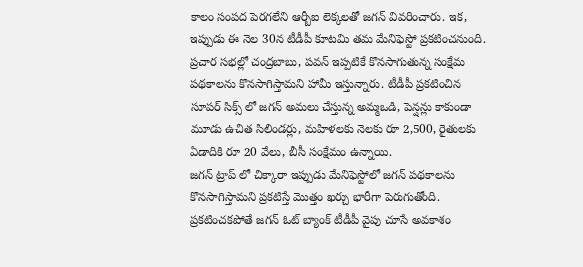కాలం సంపద పెరగలేని ఆర్బీఐ లెక్కలతో జగన్ వివరించారు. ఇక, ఇప్పుడు ఈ నెల 30న టీడీపీ కూటమి తమ మేనిఫెస్టో ప్రకటించనుంది. ప్రచార సభల్లో చంద్రబాబు, పవన్ ఇప్పటికే కొనసాగుతున్న సంక్షేమ పథకాలను కొనసాగిస్తామని హామీ ఇస్తున్నారు. టీడీపీ ప్రకటించిన సూపర్ సిక్స్ లో జగన్ అమలు చేస్తున్న అమ్మఒడి, పెన్షన్లు కాకుండా మూడు ఉచిత సిలిండర్లు, మహిళలకు నెలకు రూ 2,500, రైతులకు ఏడాదికి రూ 20 వేలు, బీసీ సంక్షేమం ఉన్నాయి.
జగన్ ట్రాప్ లో చిక్కారా ఇప్పుడు మేనిఫెస్టోలో జగన్ పథకాలను కొనసాగిస్తామని ప్రకటిస్తే మొత్తం ఖర్చు భారీగా పెరుగుతోంది. ప్రకటించకపోతే జగన్ ఓట్ బ్యాంక్ టీడీపీ వైపు చూసే అవకాశం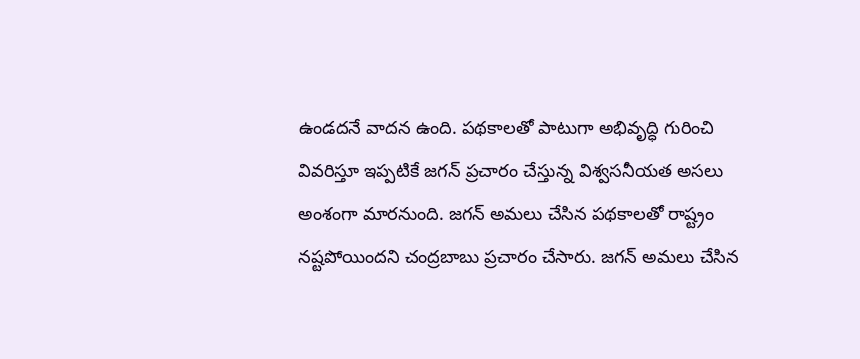ఉండదనే వాదన ఉంది. పథకాలతో పాటుగా అభివృద్ధి గురించి వివరిస్తూ ఇప్పటికే జగన్ ప్రచారం చేస్తున్న విశ్వసనీయత అసలు అంశంగా మారనుంది. జగన్ అమలు చేసిన పథకాలతో రాష్ట్రం నష్టపోయిందని చంద్రబాబు ప్రచారం చేసారు. జగన్ అమలు చేసిన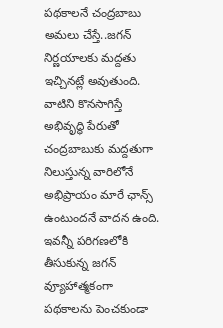పథకాలనే చంద్రబాబు అమలు చేస్తే..జగన్ నిర్ణయాలకు మద్దతు ఇచ్చినట్లే అవుతుంది. వాటిని కొనసాగిస్తే అభివృద్ధి పేరుతో చంద్రబాబుకు మద్దతుగా నిలుస్తున్న వారిలోనే అభిప్రాయం మారే ఛాన్స్ ఉంటుందనే వాదన ఉంది. ఇవన్నీ పరిగణలోకి తీసుకున్న జగన్ వ్యూహాత్మకంగా పథకాలను పెంచకుండా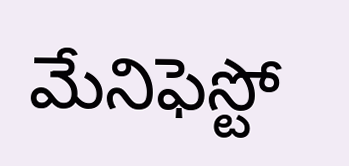మేనిఫెస్టో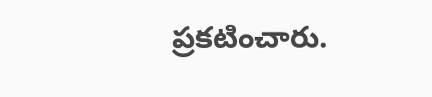ప్రకటించారు.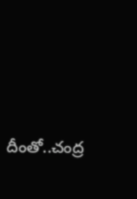దీంతో..చంద్ర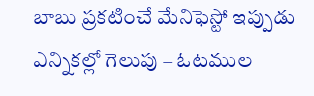బాబు ప్రకటించే మేనిఫెస్టో ఇప్పుడు ఎన్నికల్లో గెలుపు – ఓటముల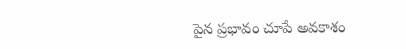పైన ప్రభావం చూపే అవకాశం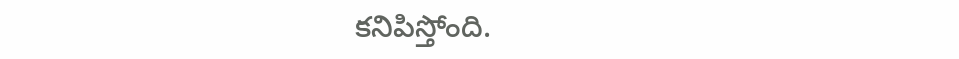కనిపిస్తోంది.